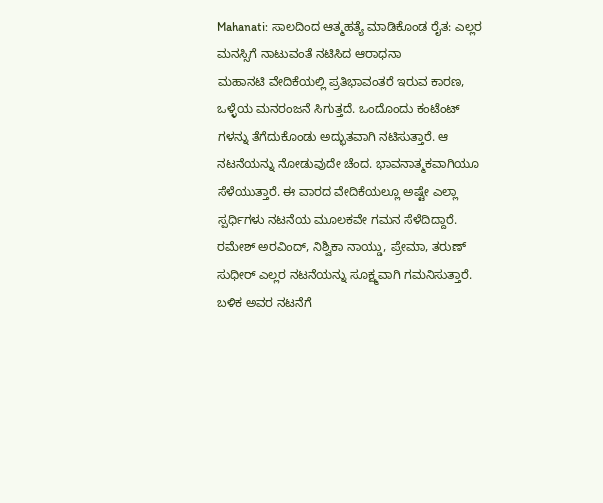Mahanati: ಸಾಲದಿಂದ ಆತ್ಮಹತ್ಯೆ ಮಾಡಿಕೊಂಡ ರೈತ: ಎಲ್ಲರ ಮನಸ್ಸಿಗೆ ನಾಟುವಂತೆ ನಟಿಸಿದ ಆರಾಧನಾ
ಮಹಾನಟಿ ವೇದಿಕೆಯಲ್ಲಿ ಪ್ರತಿಭಾವಂತರೆ ಇರುವ ಕಾರಣ, ಒಳ್ಳೆಯ ಮನರಂಜನೆ ಸಿಗುತ್ತದೆ. ಒಂದೊಂದು ಕಂಟೆಂಟ್ ಗಳನ್ನು ತೆಗೆದುಕೊಂಡು ಅದ್ಭುತವಾಗಿ ನಟಿಸುತ್ತಾರೆ. ಆ ನಟನೆಯನ್ನು ನೋಡುವುದೇ ಚೆಂದ. ಭಾವನಾತ್ಮಕವಾಗಿಯೂ ಸೆಳೆಯುತ್ತಾರೆ. ಈ ವಾರದ ವೇದಿಕೆಯಲ್ಲೂ ಅಷ್ಟೇ ಎಲ್ಲಾ ಸ್ಪರ್ಧಿಗಳು ನಟನೆಯ ಮೂಲಕವೇ ಗಮನ ಸೆಳೆದಿದ್ದಾರೆ.
ರಮೇಶ್ ಅರವಿಂದ್, ನಿಶ್ವಿಕಾ ನಾಯ್ಡು, ಪ್ರೇಮಾ, ತರುಣ್ ಸುಧೀರ್ ಎಲ್ಲರ ನಟನೆಯನ್ನು ಸೂಕ್ಷ್ಮವಾಗಿ ಗಮನಿಸುತ್ತಾರೆ. ಬಳಿಕ ಅವರ ನಟನೆಗೆ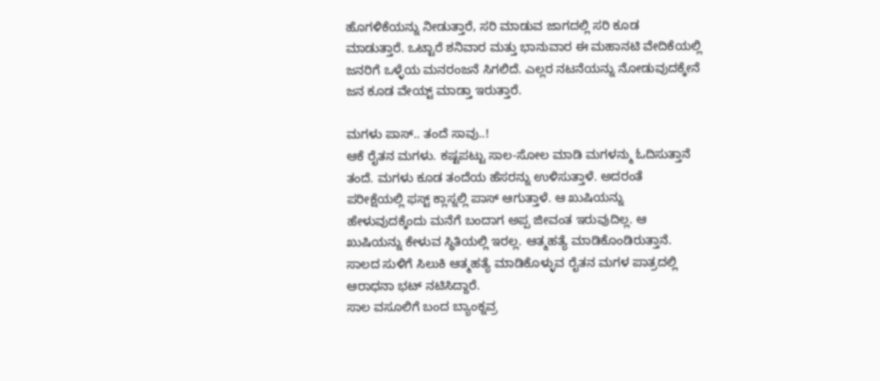ಹೊಗಳಿಕೆಯನ್ನು ನೀಡುತ್ತಾರೆ, ಸರಿ ಮಾಡುವ ಜಾಗದಲ್ಲಿ ಸರಿ ಕೂಡ ಮಾಡುತ್ತಾರೆ. ಒಟ್ಟಾರೆ ಶನಿವಾರ ಮತ್ತು ಭಾನುವಾರ ಈ ಮಹಾನಟಿ ವೇದಿಕೆಯಲ್ಲಿ ಜನರಿಗೆ ಒಳ್ಳೆಯ ಮನರಂಜನೆ ಸಿಗಲಿದೆ. ಎಲ್ಲರ ನಟನೆಯನ್ನು ನೋಡುವುದಕ್ಕೇನೆ ಜನ ಕೂಡ ವೇಯ್ಟ್ ಮಾಡ್ತಾ ಇರುತ್ತಾರೆ.

ಮಗಳು ಪಾಸ್.. ತಂದೆ ಸಾವು..!
ಆಕೆ ರೈತನ ಮಗಳು. ಕಷ್ಟಪಟ್ಟು ಸಾಲ-ಸೋಲ ಮಾಡಿ ಮಗಳನ್ಮು ಓದಿಸುತ್ತಾನೆ ತಂದೆ. ಮಗಳು ಕೂಡ ತಂದೆಯ ಹೆಸರನ್ನು ಉಳಿಸುತ್ತಾಳೆ. ಅದರಂತೆ ಪರೀಕ್ಷೆಯಲ್ಲಿ ಫಸ್ಟ್ ಕ್ಲಾಸ್ನಲ್ಲಿ ಪಾಸ್ ಆಗುತ್ತಾಳೆ. ಆ ಖುಷಿಯನ್ನು ಹೇಳುವುದಕ್ಕೆಂದು ಮನೆಗೆ ಬಂದಾಗ ಅಪ್ಪ ಜೀವಂತ ಇರುವುದಿಲ್ಲ. ಆ ಖುಷಿಯನ್ನು ಕೇಳುವ ಸ್ಥಿತಿಯಲ್ಲಿ ಇರಲ್ಲ. ಆತ್ಮಹತ್ಯೆ ಮಾಡಿಕೊಂಡಿರುತ್ತಾನೆ. ಸಾಲದ ಸುಳಿಗೆ ಸಿಲುಕಿ ಆತ್ಮಹತ್ಯೆ ಮಾಡಿಕೊಳ್ಳುವ ರೈತನ ಮಗಳ ಪಾತ್ರದಲ್ಲಿ ಆರಾಧನಾ ಭಟ್ ನಟಿಸಿದ್ದಾರೆ.
ಸಾಲ ವಸೂಲಿಗೆ ಬಂದ ಬ್ಯಾಂಕ್ನವ್ರ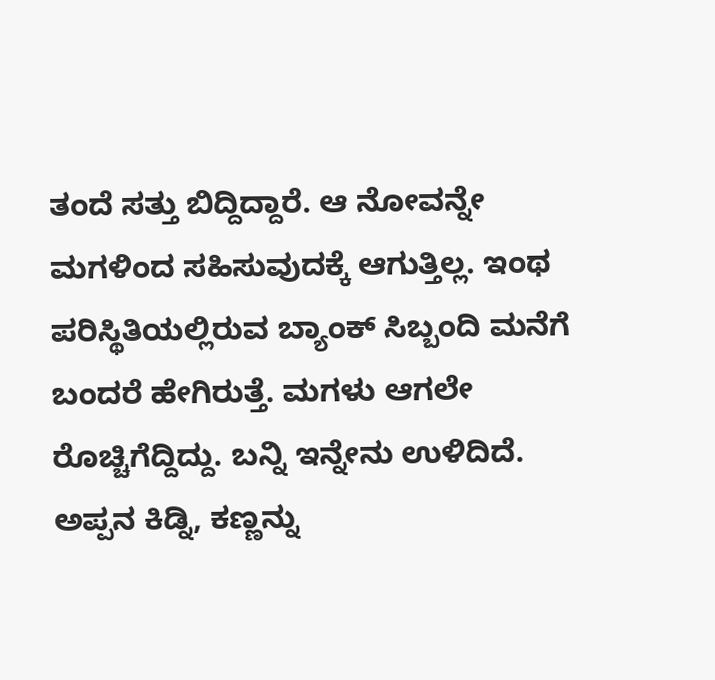ತಂದೆ ಸತ್ತು ಬಿದ್ದಿದ್ದಾರೆ. ಆ ನೋವನ್ನೇ ಮಗಳಿಂದ ಸಹಿಸುವುದಕ್ಕೆ ಆಗುತ್ತಿಲ್ಲ. ಇಂಥ ಪರಿಸ್ಥಿತಿಯಲ್ಲಿರುವ ಬ್ಯಾಂಕ್ ಸಿಬ್ಬಂದಿ ಮನೆಗೆ ಬಂದರೆ ಹೇಗಿರುತ್ತೆ. ಮಗಳು ಆಗಲೇ ರೊಚ್ಚಿಗೆದ್ದಿದ್ದು. ಬನ್ನಿ ಇನ್ನೇನು ಉಳಿದಿದೆ. ಅಪ್ಪನ ಕಿಡ್ನಿ, ಕಣ್ಣನ್ನು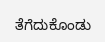ತೆಗೆದುಕೊಂಡು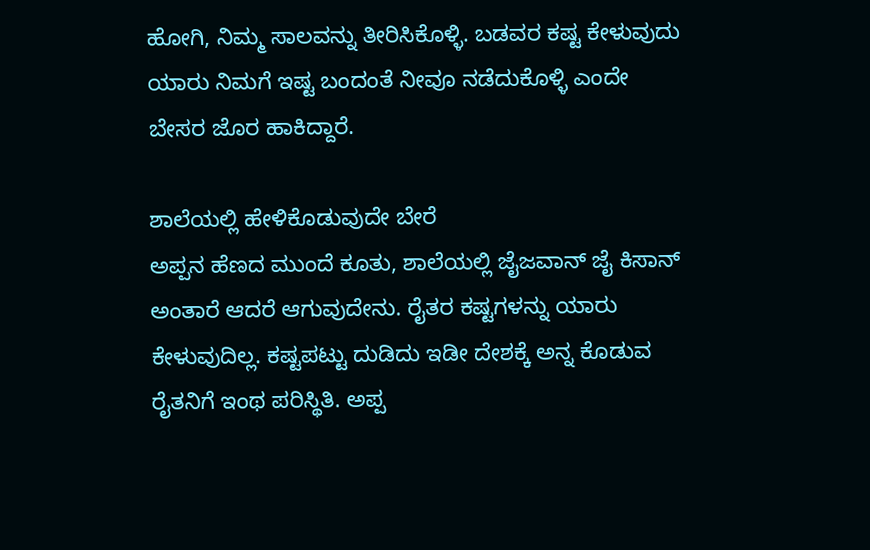ಹೋಗಿ, ನಿಮ್ಮ ಸಾಲವನ್ನು ತೀರಿಸಿಕೊಳ್ಳಿ. ಬಡವರ ಕಷ್ಟ ಕೇಳುವುದು ಯಾರು ನಿಮಗೆ ಇಷ್ಟ ಬಂದಂತೆ ನೀವೂ ನಡೆದುಕೊಳ್ಳಿ ಎಂದೇ ಬೇಸರ ಜೊರ ಹಾಕಿದ್ದಾರೆ.

ಶಾಲೆಯಲ್ಲಿ ಹೇಳಿಕೊಡುವುದೇ ಬೇರೆ
ಅಪ್ಪನ ಹೆಣದ ಮುಂದೆ ಕೂತು, ಶಾಲೆಯಲ್ಲಿ ಜೈಜವಾನ್ ಜೈ ಕಿಸಾನ್ ಅಂತಾರೆ ಆದರೆ ಆಗುವುದೇನು. ರೈತರ ಕಷ್ಟಗಳನ್ನು ಯಾರು ಕೇಳುವುದಿಲ್ಲ. ಕಷ್ಟಪಟ್ಟು ದುಡಿದು ಇಡೀ ದೇಶಕ್ಕೆ ಅನ್ನ ಕೊಡುವ ರೈತನಿಗೆ ಇಂಥ ಪರಿಸ್ಥಿತಿ. ಅಪ್ಪ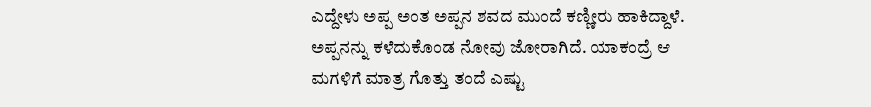ಎದ್ದೇಳು ಅಪ್ಪ ಅಂತ ಅಪ್ಪನ ಶವದ ಮುಂದೆ ಕಣ್ಣೀರು ಹಾಕಿದ್ದಾಳೆ. ಅಪ್ಪನನ್ನು ಕಳೆದುಕೊಂಡ ನೋವು ಜೋರಾಗಿದೆ. ಯಾಕಂದ್ರೆ ಆ ಮಗಳಿಗೆ ಮಾತ್ರ ಗೊತ್ತು ತಂದೆ ಎಷ್ಟು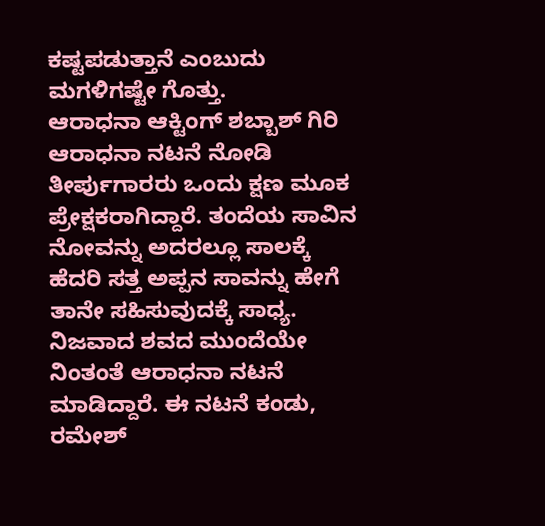ಕಷ್ಟಪಡುತ್ತಾನೆ ಎಂಬುದು ಮಗಳಿಗಷ್ಟೇ ಗೊತ್ತು.
ಆರಾಧನಾ ಆಕ್ಟಿಂಗ್ ಶಬ್ಬಾಶ್ ಗಿರಿ
ಆರಾಧನಾ ನಟನೆ ನೋಡಿ ತೀರ್ಪುಗಾರರು ಒಂದು ಕ್ಷಣ ಮೂಕ ಪ್ರೇಕ್ಷಕರಾಗಿದ್ದಾರೆ. ತಂದೆಯ ಸಾವಿನ ನೋವನ್ನು ಅದರಲ್ಲೂ ಸಾಲಕ್ಕೆ ಹೆದರಿ ಸತ್ತ ಅಪ್ಪನ ಸಾವನ್ನು ಹೇಗೆ ತಾನೇ ಸಹಿಸುವುದಕ್ಕೆ ಸಾಧ್ಯ. ನಿಜವಾದ ಶವದ ಮುಂದೆಯೇ ನಿಂತಂತೆ ಆರಾಧನಾ ನಟನೆ ಮಾಡಿದ್ದಾರೆ. ಈ ನಟನೆ ಕಂಡು, ರಮೇಶ್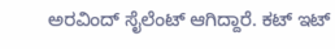ಅರವಿಂದ್ ಸೈಲೆಂಟ್ ಆಗಿದ್ದಾರೆ. ಕಟ್ ಇಟ್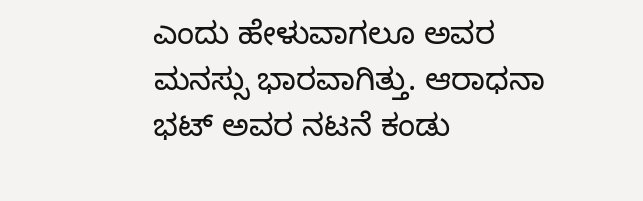ಎಂದು ಹೇಳುವಾಗಲೂ ಅವರ ಮನಸ್ಸು ಭಾರವಾಗಿತ್ತು. ಆರಾಧನಾ ಭಟ್ ಅವರ ನಟನೆ ಕಂಡು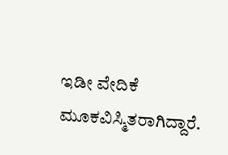ಇಡೀ ವೇದಿಕೆ ಮೂಕವಿಸ್ಮಿತರಾಗಿದ್ದಾರೆ.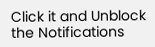Click it and Unblock the Notifications